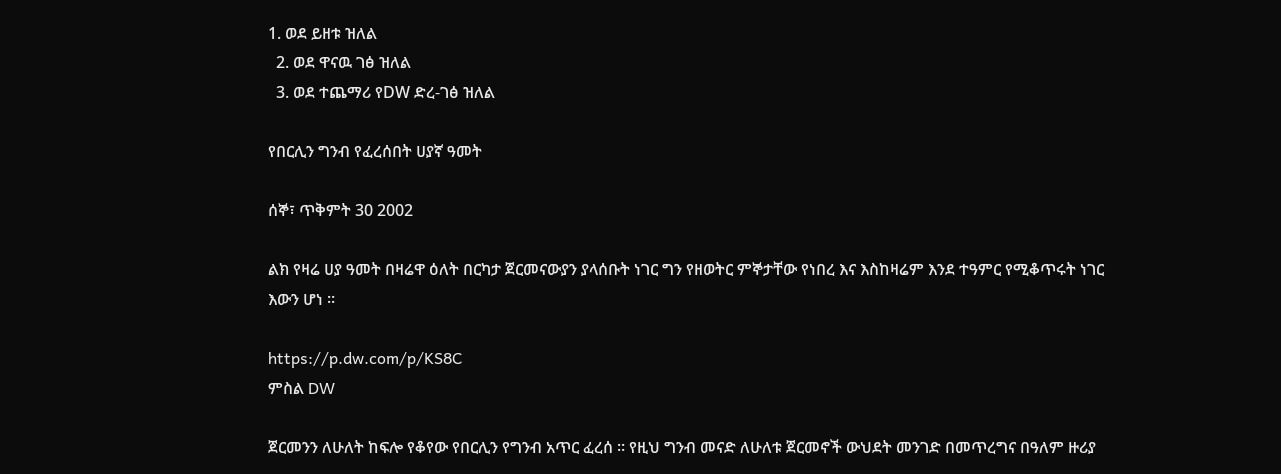1. ወደ ይዘቱ ዝለል
  2. ወደ ዋናዉ ገፅ ዝለል
  3. ወደ ተጨማሪ የDW ድረ-ገፅ ዝለል

የበርሊን ግንብ የፈረሰበት ሀያኛ ዓመት

ሰኞ፣ ጥቅምት 30 2002

ልክ የዛሬ ሀያ ዓመት በዛሬዋ ዕለት በርካታ ጀርመናውያን ያላሰቡት ነገር ግን የዘወትር ምኞታቸው የነበረ እና እስከዛሬም እንደ ተዓምር የሚቆጥሩት ነገር እውን ሆነ ።

https://p.dw.com/p/KS8C
ምስል DW

ጀርመንን ለሁለት ከፍሎ የቆየው የበርሊን የግንብ አጥር ፈረሰ ። የዚህ ግንብ መናድ ለሁለቱ ጀርመኖች ውህደት መንገድ በመጥረግና በዓለም ዙሪያ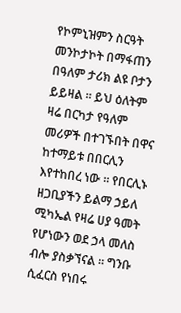የኮምኒዝምን ስርዓት መንኮታኮት በማፋጠን በዓለም ታሪክ ልዩ ቦታን ይይዛል ። ይህ ዕለትም ዛሬ በርካታ የዓለም መሪዎች በተገኙበት በዋና ከተማይቱ በበርሊን እየተከበረ ነው ። የበርሊኑ ዘጋቢያችን ይልማ ኃይለ ሚካኤል የዛሬ ሀያ ዓመት የሆነውን ወደ ኃላ መለስ ብሎ ያስቃኘናል ። ግንቡ ሲፈርስ የነበሩ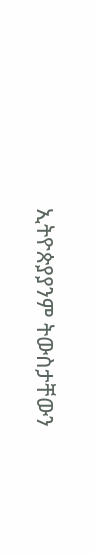ኢትዮጵያያንም ትውስታቸውን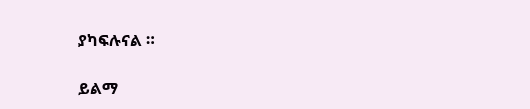ያካፍሉናል ።

ይልማ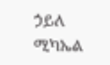ኃይለ ሚካኤል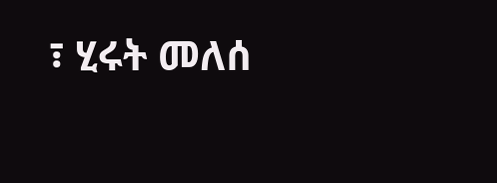፣ ሂሩት መለሰ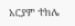አርያም ተክሌ